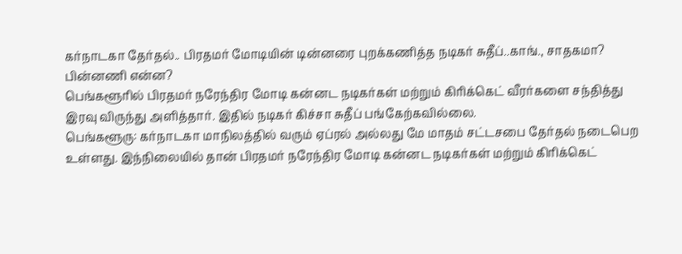கர்நாடகா தேர்தல்.. பிரதமர் மோடியின் டின்னரை புறக்கணித்த நடிகர் சுதீப்..காங்., சாதகமா? பின்னணி என்ன?
பெங்களூரில் பிரதமர் நரேந்திர மோடி கன்னட நடிகர்கள் மற்றும் கிரிக்கெட் வீரர்களை சந்தித்து இரவு விருந்து அளித்தார். இதில் நடிகர் கிச்சா சுதீப் பங்கேற்கவில்லை.
பெங்களூரு: கர்நாடகா மாநிலத்தில் வரும் ஏப்ரல் அல்லது மே மாதம் சட்டசபை தேர்தல் நடைபெற உள்ளது. இந்நிலையில் தான் பிரதமர் நரேந்திர மோடி கன்னட நடிகர்கள் மற்றும் கிரிக்கெட்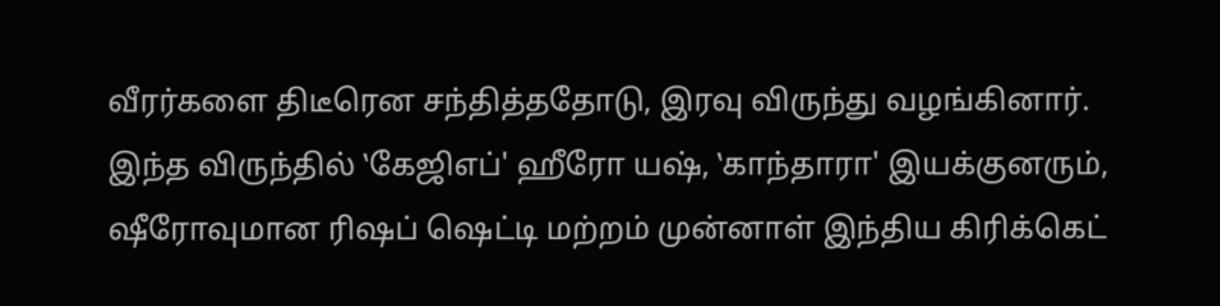வீரர்களை திடீரென சந்தித்ததோடு, இரவு விருந்து வழங்கினார். இந்த விருந்தில் ‛கேஜிஎப்' ஹீரோ யஷ், ‛காந்தாரா' இயக்குனரும், ஷீரோவுமான ரிஷப் ஷெட்டி மற்றம் முன்னாள் இந்திய கிரிக்கெட்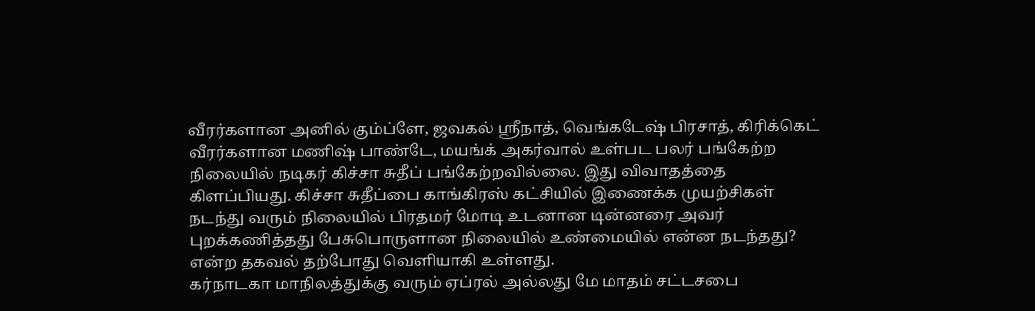வீரர்களான அனில் கும்ப்ளே, ஜவகல் ஸ்ரீநாத், வெங்கடேஷ் பிரசாத், கிரிக்கெட் வீரர்களான மணிஷ் பாண்டே, மயங்க் அகர்வால் உள்பட பலர் பங்கேற்ற நிலையில் நடிகர் கிச்சா சுதீப் பங்கேற்றவில்லை. இது விவாதத்தை கிளப்பியது. கிச்சா சுதீப்பை காங்கிரஸ் கட்சியில் இணைக்க முயற்சிகள் நடந்து வரும் நிலையில் பிரதமர் மோடி உடனான டின்னரை அவர் புறக்கணித்தது பேசுபொருளான நிலையில் உண்மையில் என்ன நடந்தது? என்ற தகவல் தற்போது வெளியாகி உள்ளது.
கர்நாடகா மாநிலத்துக்கு வரும் ஏப்ரல் அல்லது மே மாதம் சட்டசபை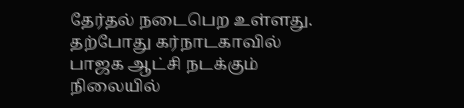தேர்தல் நடைபெற உள்ளது. தற்போது கர்நாடகாவில் பாஜக ஆட்சி நடக்கும் நிலையில்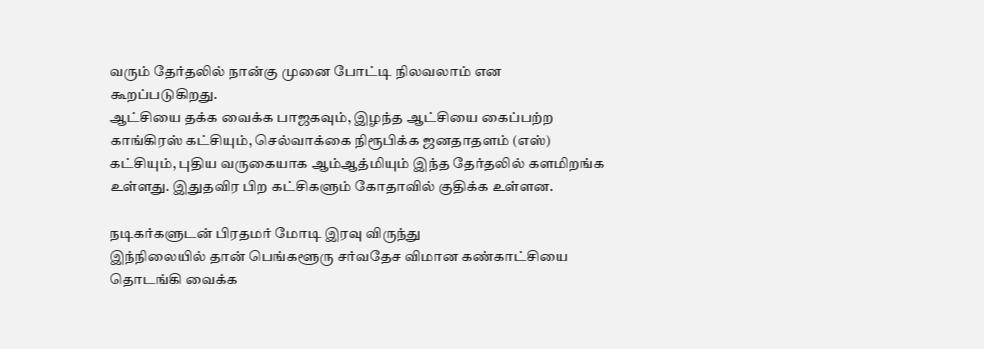வரும் தேர்தலில் நான்கு முனை போட்டி நிலவலாம் என கூறப்படுகிறது.
ஆட்சியை தக்க வைக்க பாஜகவும், இழந்த ஆட்சியை கைப்பற்ற காங்கிரஸ் கட்சியும், செல்வாக்கை நிரூபிக்க ஜனதாதளம் (எஸ்) கட்சியும், புதிய வருகையாக ஆம்ஆத்மியும் இந்த தேர்தலில் களமிறங்க உள்ளது. இதுதவிர பிற கட்சிகளும் கோதாவில் குதிக்க உள்ளன.

நடிகர்களுடன் பிரதமர் மோடி இரவு விருந்து
இந்நிலையில் தான் பெங்களூரு சர்வதேச விமான கண்காட்சியை தொடங்கி வைக்க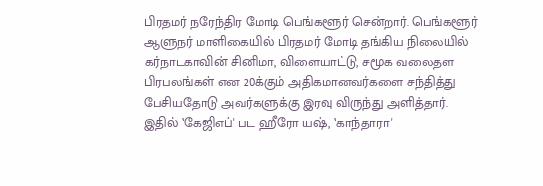பிரதமர் நரேந்திர மோடி பெங்களூர் சென்றார். பெங்களூர் ஆளுநர் மாளிகையில் பிரதமர் மோடி தங்கிய நிலையில் கர்நாடகாவின் சினிமா, விளையாட்டு, சமூக வலைதள பிரபலங்கள் என 20க்கும் அதிகமானவர்களை சந்தித்து பேசியதோடு அவர்களுக்கு இரவு விருந்து அளித்தார். இதில் ‛கேஜிஎப்' பட ஹீரோ யஷ், ‛காந்தாரா'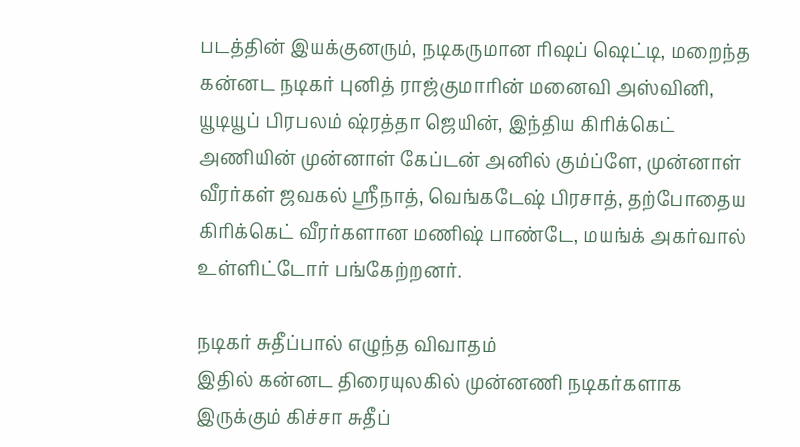படத்தின் இயக்குனரும், நடிகருமான ரிஷப் ஷெட்டி, மறைந்த கன்னட நடிகர் புனித் ராஜ்குமாரின் மனைவி அஸ்வினி, யூடியூப் பிரபலம் ஷ்ரத்தா ஜெயின், இந்திய கிரிக்கெட் அணியின் முன்னாள் கேப்டன் அனில் கும்ப்ளே, முன்னாள் வீரர்கள் ஜவகல் ஸ்ரீநாத், வெங்கடேஷ் பிரசாத், தற்போதைய கிரிக்கெட் வீரர்களான மணிஷ் பாண்டே, மயங்க் அகர்வால் உள்ளிட்டோர் பங்கேற்றனர்.

நடிகர் சுதீப்பால் எழுந்த விவாதம்
இதில் கன்னட திரையுலகில் முன்னணி நடிகர்களாக இருக்கும் கிச்சா சுதீப்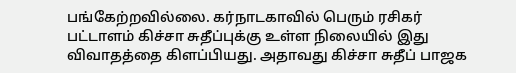பங்கேற்றவில்லை. கர்நாடகாவில் பெரும் ரசிகர் பட்டாளம் கிச்சா சுதீப்புக்கு உள்ள நிலையில் இது விவாதத்தை கிளப்பியது. அதாவது கிச்சா சுதீப் பாஜக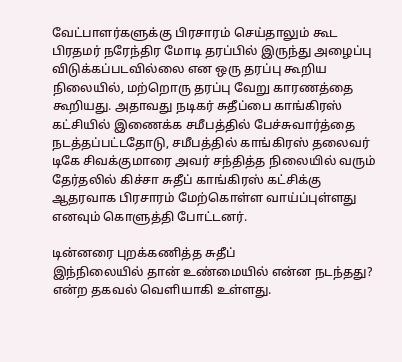வேட்பாளர்களுக்கு பிரசாரம் செய்தாலும் கூட பிரதமர் நரேந்திர மோடி தரப்பில் இருந்து அழைப்பு விடுக்கப்படவில்லை என ஒரு தரப்பு கூறிய நிலையில், மற்றொரு தரப்பு வேறு காரணத்தை கூறியது. அதாவது நடிகர் சுதீப்பை காங்கிரஸ் கட்சியில் இணைக்க சமீபத்தில் பேச்சுவார்த்தை நடத்தப்பட்டதோடு, சமீபத்தில் காங்கிரஸ் தலைவர் டிகே சிவக்குமாரை அவர் சந்தித்த நிலையில் வரும் தேர்தலில் கிச்சா சுதீப் காங்கிரஸ் கட்சிக்கு ஆதரவாக பிரசாரம் மேற்கொள்ள வாய்ப்புள்ளது எனவும் கொளுத்தி போட்டனர்.

டின்னரை புறக்கணித்த சுதீப்
இந்நிலையில் தான் உண்மையில் என்ன நடந்தது? என்ற தகவல் வெளியாகி உள்ளது.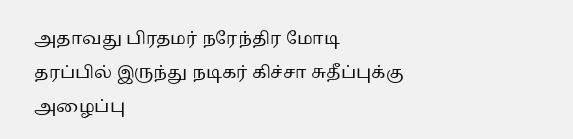அதாவது பிரதமர் நரேந்திர மோடி தரப்பில் இருந்து நடிகர் கிச்சா சுதீப்புக்கு அழைப்பு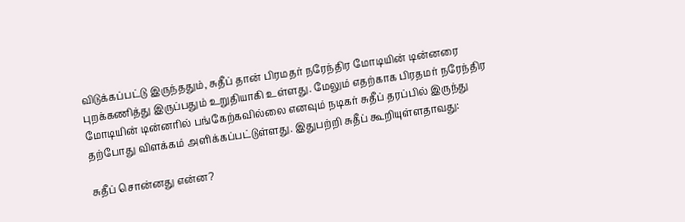விடுக்கப்பட்டு இருந்ததும், சுதீப் தான் பிரமதர் நரேந்திர மோடியின் டின்னரை புறக்கணித்து இருப்பதும் உறுதியாகி உள்ளது. மேலும் எதற்காக பிரதமர் நரேந்திர மோடியின் டின்னரில் பங்கேற்கவில்லை எனவும் நடிகர் சுதீப் தரப்பில் இருந்து தற்போது விளக்கம் அளிக்கப்பட்டுள்ளது. இதுபற்றி சுதீப் கூறியுள்ளதாவது:

சுதீப் சொன்னது என்ன?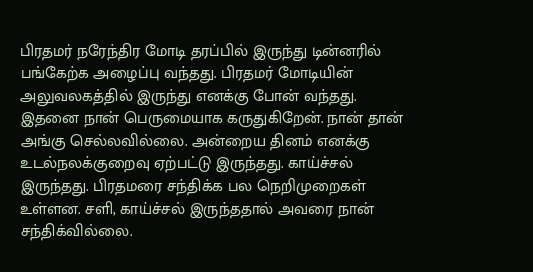பிரதமர் நரேந்திர மோடி தரப்பில் இருந்து டின்னரில் பங்கேற்க அழைப்பு வந்தது. பிரதமர் மோடியின் அலுவலகத்தில் இருந்து எனக்கு போன் வந்தது. இதனை நான் பெருமையாக கருதுகிறேன். நான் தான் அங்கு செல்லவில்லை. அன்றைய தினம் எனக்கு உடல்நலக்குறைவு ஏற்பட்டு இருந்தது. காய்ச்சல் இருந்தது. பிரதமரை சந்திக்க பல நெறிமுறைகள் உள்ளன. சளி, காய்ச்சல் இருந்ததால் அவரை நான் சந்திக்வில்லை.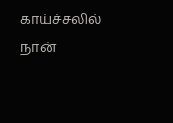காய்ச்சலில் நான்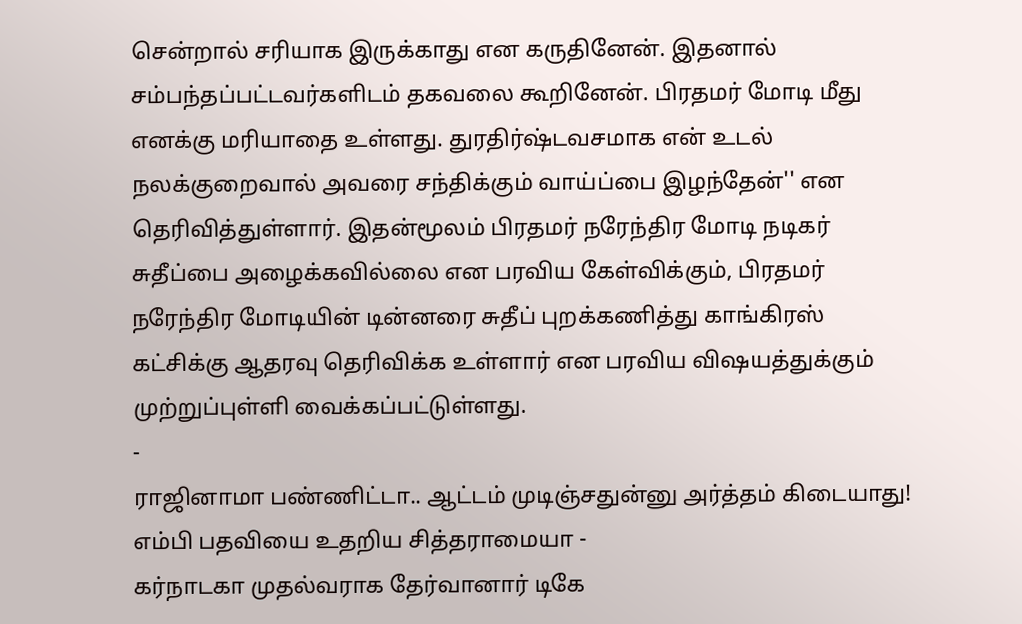சென்றால் சரியாக இருக்காது என கருதினேன். இதனால் சம்பந்தப்பட்டவர்களிடம் தகவலை கூறினேன். பிரதமர் மோடி மீது எனக்கு மரியாதை உள்ளது. துரதிர்ஷ்டவசமாக என் உடல் நலக்குறைவால் அவரை சந்திக்கும் வாய்ப்பை இழந்தேன்'' என தெரிவித்துள்ளார். இதன்மூலம் பிரதமர் நரேந்திர மோடி நடிகர் சுதீப்பை அழைக்கவில்லை என பரவிய கேள்விக்கும், பிரதமர் நரேந்திர மோடியின் டின்னரை சுதீப் புறக்கணித்து காங்கிரஸ் கட்சிக்கு ஆதரவு தெரிவிக்க உள்ளார் என பரவிய விஷயத்துக்கும் முற்றுப்புள்ளி வைக்கப்பட்டுள்ளது.
-
ராஜினாமா பண்ணிட்டா.. ஆட்டம் முடிஞ்சதுன்னு அர்த்தம் கிடையாது! எம்பி பதவியை உதறிய சித்தராமையா -
கர்நாடகா முதல்வராக தேர்வானார் டிகே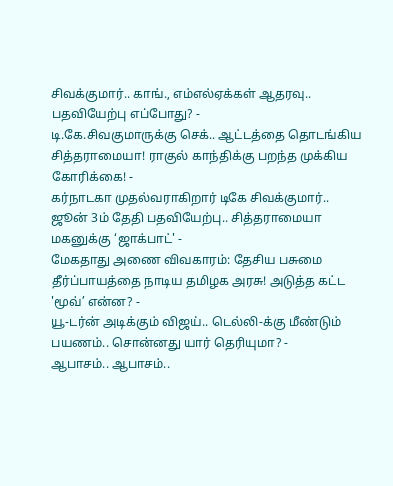சிவக்குமார்.. காங்., எம்எல்ஏக்கள் ஆதரவு.. பதவியேற்பு எப்போது? -
டி.கே.சிவகுமாருக்கு செக்.. ஆட்டத்தை தொடங்கிய சித்தராமையா! ராகுல் காந்திக்கு பறந்த முக்கிய கோரிக்கை! -
கர்நாடகா முதல்வராகிறார் டிகே சிவக்குமார்.. ஜூன் 3ம் தேதி பதவியேற்பு.. சித்தராமையா மகனுக்கு ‘ஜாக்பாட்' -
மேகதாது அணை விவகாரம்: தேசிய பசுமை தீர்ப்பாயத்தை நாடிய தமிழக அரசு! அடுத்த கட்ட 'மூவ்’ என்ன? -
யூ-டர்ன் அடிக்கும் விஜய்.. டெல்லி-க்கு மீண்டும் பயணம்.. சொன்னது யார் தெரியுமா? -
ஆபாசம்.. ஆபாசம்..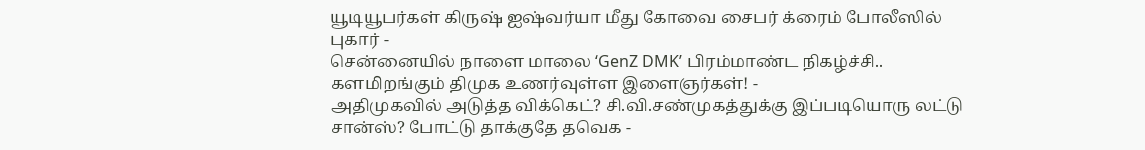யூடியூபர்கள் கிருஷ் ஐஷ்வர்யா மீது கோவை சைபர் க்ரைம் போலீஸில் புகார் -
சென்னையில் நாளை மாலை ‘GenZ DMK’ பிரம்மாண்ட நிகழ்ச்சி.. களமிறங்கும் திமுக உணர்வுள்ள இளைஞர்கள்! -
அதிமுகவில் அடுத்த விக்கெட்? சி.வி.சண்முகத்துக்கு இப்படியொரு லட்டு சான்ஸ்? போட்டு தாக்குதே தவெக -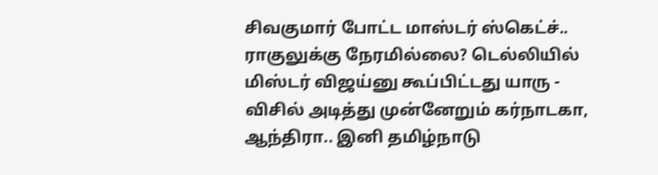சிவகுமார் போட்ட மாஸ்டர் ஸ்கெட்ச்.. ராகுலுக்கு நேரமில்லை? டெல்லியில் மிஸ்டர் விஜய்னு கூப்பிட்டது யாரு -
விசில் அடித்து முன்னேறும் கர்நாடகா, ஆந்திரா.. இனி தமிழ்நாடு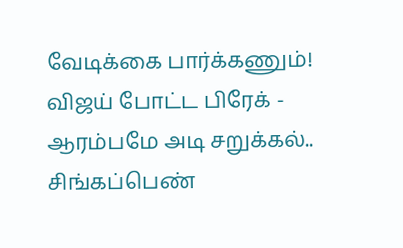வேடிக்கை பார்க்கணும்! விஜய் போட்ட பிரேக் -
ஆரம்பமே அடி சறுக்கல்.. சிங்கப்பெண்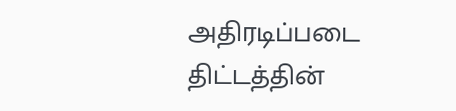அதிரடிப்படை திட்டத்தின்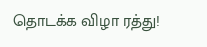தொடக்க விழா ரத்து!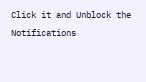Click it and Unblock the Notifications